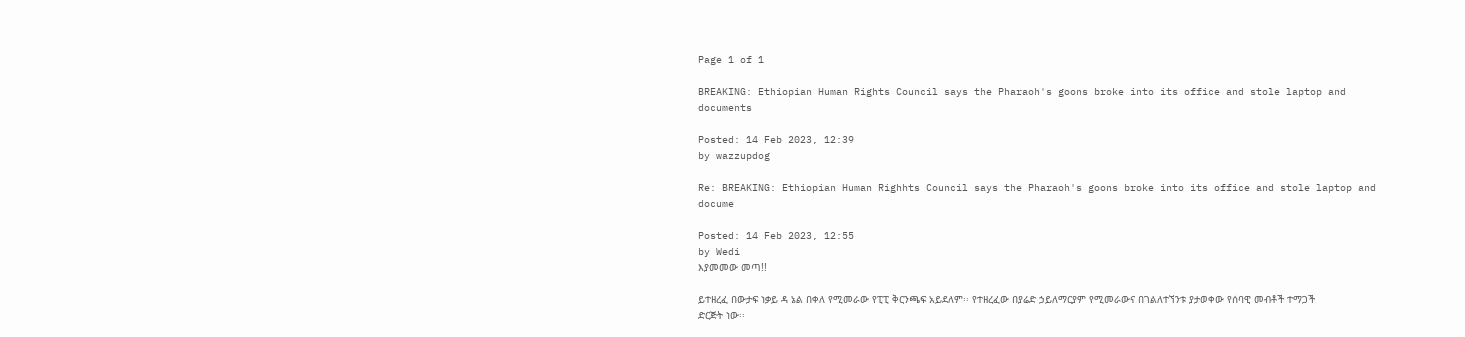Page 1 of 1

BREAKING: Ethiopian Human Rights Council says the Pharaoh's goons broke into its office and stole laptop and documents

Posted: 14 Feb 2023, 12:39
by wazzupdog

Re: BREAKING: Ethiopian Human Righhts Council says the Pharaoh's goons broke into its office and stole laptop and docume

Posted: 14 Feb 2023, 12:55
by Wedi
እያመመው መጣ!!

ይተዘረፈ በውታፍ ነቃይ ዳ ኔል በቀለ የሚመራው የፒፒ ቅርንጫፍ አይደለም፡፡ የተዘረፈው በያሬድ ኃይለማርያም የሚመራውና በገልለተኘንቱ ያታወቀው የሰባዊ መብቶች ተማጋች ድርጅት ነው፡፡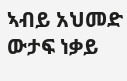ኣብይ አህመድ ውታፍ ነቃይ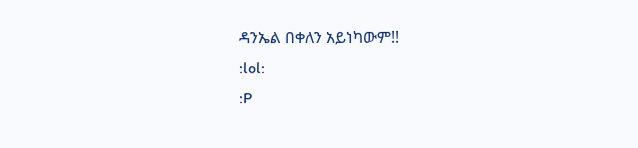ዳንኤል በቀለን አይነካውም!!
:lol:
:P